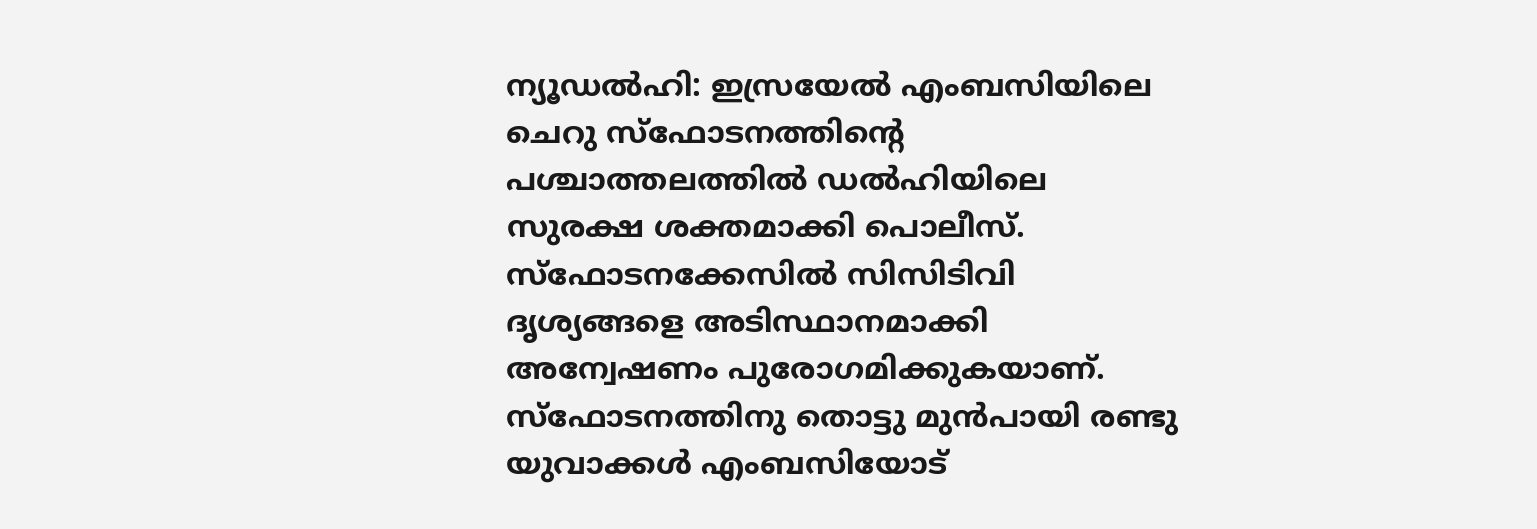ന്യൂഡൽഹി: ഇസ്രയേൽ എംബസിയിലെ ചെറു സ്ഫോടനത്തിന്റെ പശ്ചാത്തലത്തിൽ ഡൽഹിയിലെ സുരക്ഷ ശക്തമാക്കി പൊലീസ്. സ്ഫോടനക്കേസിൽ സിസിടിവി ദൃശ്യങ്ങളെ അടിസ്ഥാനമാക്കി അന്വേഷണം പുരോഗമിക്കുകയാണ്. സ്ഫോടനത്തിനു തൊട്ടു മുൻപായി രണ്ടു യുവാക്കൾ എംബസിയോട്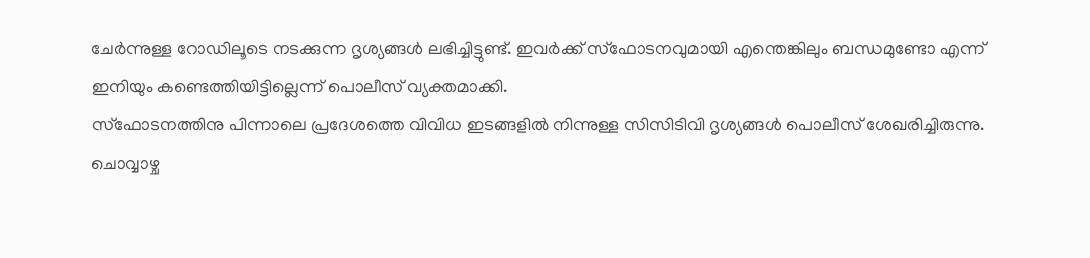ചേർന്നുള്ള റോഡിലൂടെ നടക്കുന്ന ദൃശ്യങ്ങൾ ലഭിച്ചിട്ടുണ്ട്. ഇവർക്ക് സ്ഫോടനവുമായി എന്തെങ്കിലും ബന്ധമുണ്ടോ എന്ന് ഇനിയും കണ്ടെത്തിയിട്ടില്ലെന്ന് പൊലീസ് വ്യക്തമാക്കി.
സ്ഫോടനത്തിനു പിന്നാലെ പ്രദേശത്തെ വിവിധ ഇടങ്ങളിൽ നിന്നുള്ള സിസിടിവി ദൃശ്യങ്ങൾ പൊലീസ് ശേഖരിച്ചിരുന്നു. ചൊവ്വാഴ്ച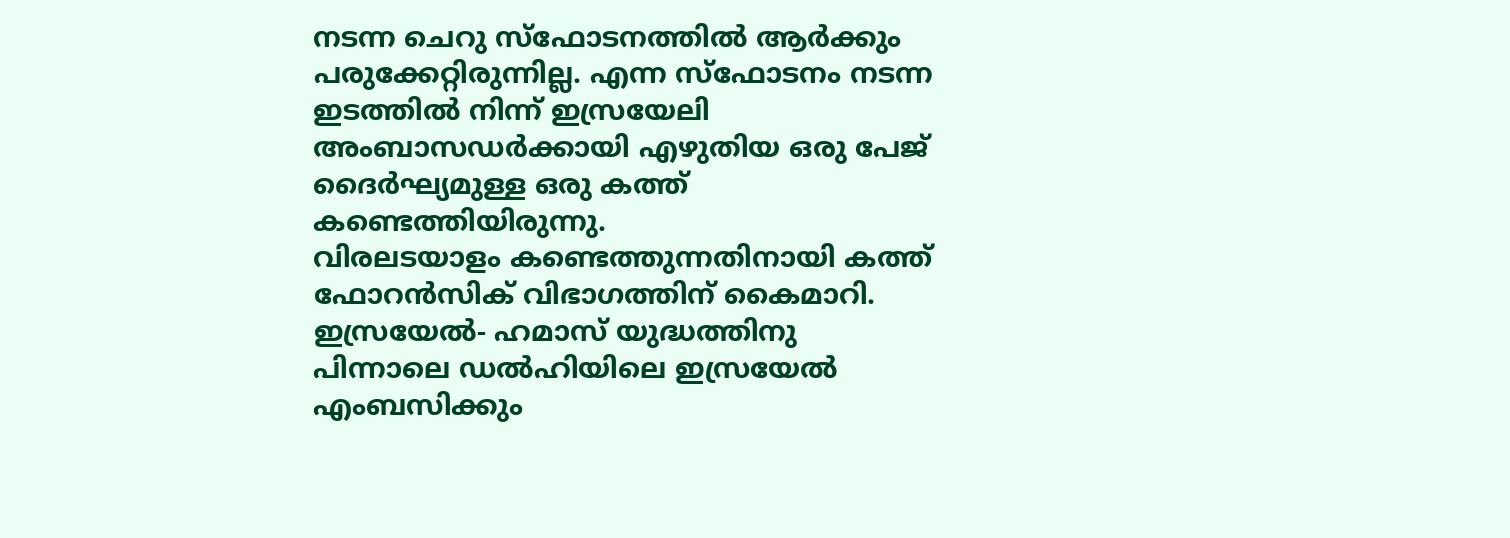നടന്ന ചെറു സ്ഫോടനത്തിൽ ആർക്കും പരുക്കേറ്റിരുന്നില്ല. എന്ന സ്ഫോടനം നടന്ന ഇടത്തിൽ നിന്ന് ഇസ്രയേലി അംബാസഡർക്കായി എഴുതിയ ഒരു പേജ് ദൈർഘ്യമുള്ള ഒരു കത്ത് കണ്ടെത്തിയിരുന്നു.
വിരലടയാളം കണ്ടെത്തുന്നതിനായി കത്ത് ഫോറൻസിക് വിഭാഗത്തിന് കൈമാറി. ഇസ്രയേൽ- ഹമാസ് യുദ്ധത്തിനു പിന്നാലെ ഡൽഹിയിലെ ഇസ്രയേൽ എംബസിക്കും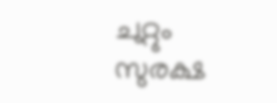ചുറ്റും സുരക്ഷ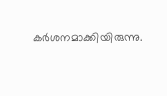കർശനമാക്കിയിരുന്നു.